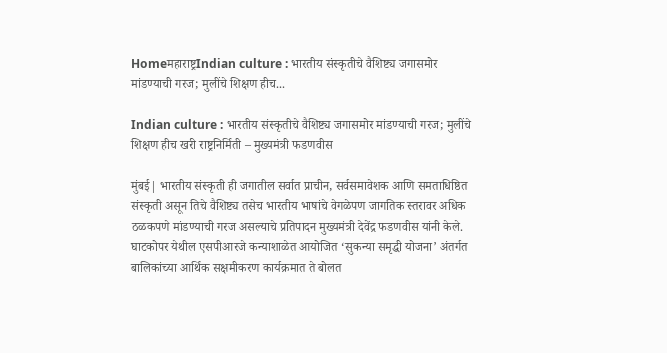Homeमहाराष्ट्रIndian culture : भारतीय संस्कृतीचे वैशिष्ट्य जगासमोर मांडण्याची गरज; मुलींचे शिक्षण हीच...

Indian culture : भारतीय संस्कृतीचे वैशिष्ट्य जगासमोर मांडण्याची गरज; मुलींचे शिक्षण हीच खरी राष्ट्रनिर्मिती – मुख्यमंत्री फडणवीस

मुंबई| भारतीय संस्कृती ही जगातील सर्वात प्राचीन, सर्वसमावेशक आणि समताधिष्ठित संस्कृती असून तिचे वैशिष्ट्य तसेच भारतीय भाषांचे वेगळेपण जागतिक स्तरावर अधिक ठळकपणे मांडण्याची गरज असल्याचे प्रतिपादन मुख्यमंत्री देवेंद्र फडणवीस यांनी केले. घाटकोपर येथील एसपीआरजे कन्याशाळेत आयोजित ‘सुकन्या समृद्धी योजना’ अंतर्गत बालिकांच्या आर्थिक सक्षमीकरण कार्यक्रमात ते बोलत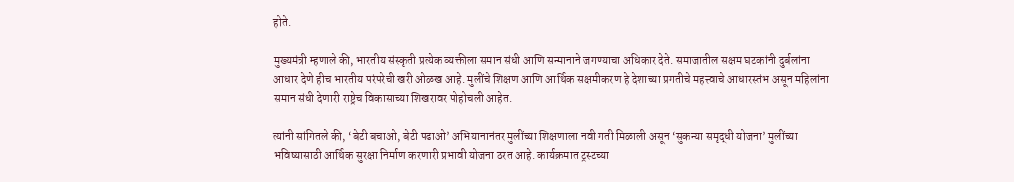होते.

मुख्यमंत्री म्हणाले की, भारतीय संस्कृती प्रत्येक व्यक्तीला समान संधी आणि सन्मानाने जगण्याचा अधिकार देते. समाजातील सक्षम घटकांनी दुर्बलांना आधार देणे हीच भारतीय परंपरेची खरी ओळख आहे. मुलींचे शिक्षण आणि आर्थिक सक्षमीकरण हे देशाच्या प्रगतीचे महत्त्वाचे आधारस्तंभ असून महिलांना समान संधी देणारी राष्ट्रेच विकासाच्या शिखरावर पोहोचली आहेत.

त्यांनी सांगितले की, ‘बेटी बचाओ, बेटी पढाओ’ अभियानानंतर मुलींच्या शिक्षणाला नवी गती मिळाली असून ‘सुकन्या समृद्धी योजना’ मुलींच्या भविष्यासाठी आर्थिक सुरक्षा निर्माण करणारी प्रभावी योजना ठरत आहे. कार्यक्रमात ट्रस्टच्या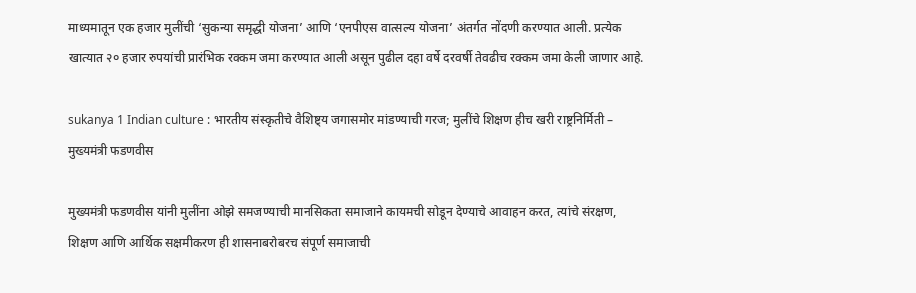माध्यमातून एक हजार मुलींची ‘सुकन्या समृद्धी योजना’ आणि ‘एनपीएस वात्सल्य योजना’ अंतर्गत नोंदणी करण्यात आली. प्रत्येक खात्यात २० हजार रुपयांची प्रारंभिक रक्कम जमा करण्यात आली असून पुढील दहा वर्षे दरवर्षी तेवढीच रक्कम जमा केली जाणार आहे.

sukanya 1 Indian culture : भारतीय संस्कृतीचे वैशिष्ट्य जगासमोर मांडण्याची गरज; मुलींचे शिक्षण हीच खरी राष्ट्रनिर्मिती – मुख्यमंत्री फडणवीस

मुख्यमंत्री फडणवीस यांनी मुलींना ओझे समजण्याची मानसिकता समाजाने कायमची सोडून देण्याचे आवाहन करत, त्यांचे संरक्षण, शिक्षण आणि आर्थिक सक्षमीकरण ही शासनाबरोबरच संपूर्ण समाजाची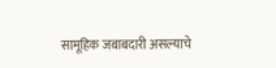सामूहिक जबाबदारी असल्याचे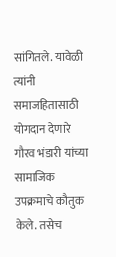सांगितले. यावेळी त्यांनी समाजहितासाठी योगदान देणारे गौरव भंडारी यांच्या सामाजिक उपक्रमाचे कौतुक केले. तसेच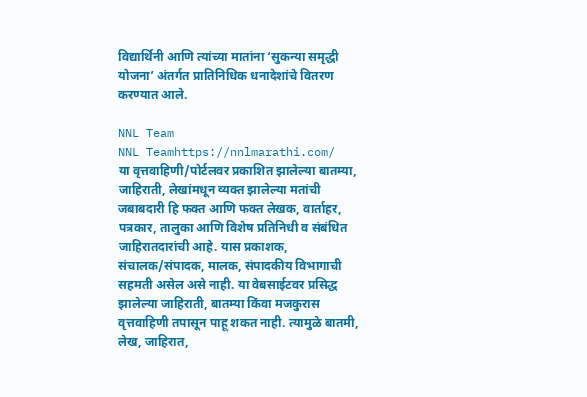विद्यार्थिनी आणि त्यांच्या मातांना ‘सुकन्या समृद्धी योजना’ अंतर्गत प्रातिनिधिक धनादेशांचे वितरण करण्यात आले.

NNL Team
NNL Teamhttps://nnlmarathi.com/
या वृत्तवाहिणी/पोर्टलवर प्रकाशित झालेल्या बातम्या, जाहिराती, लेखांमधून व्यक्त झालेल्या मतांची जबाबदारी हि फक्त आणि फक्त लेखक, वार्ताहर, पत्रकार, तालुका आणि विशेष प्रतिनिधी व संबंधित जाहिरातदारांची आहे. यास प्रकाशक, संचालक/संपादक, मालक, संपादकीय विभागाची सहमती असेल असे नाही. या वेबसाईटवर प्रसिद्ध झालेल्या जाहिराती, बातम्या किंवा मजकुरास वृत्तवाहिणी तपासून पाहू शकत नाही. त्यामुळे बातमी, लेख, जाहिरात,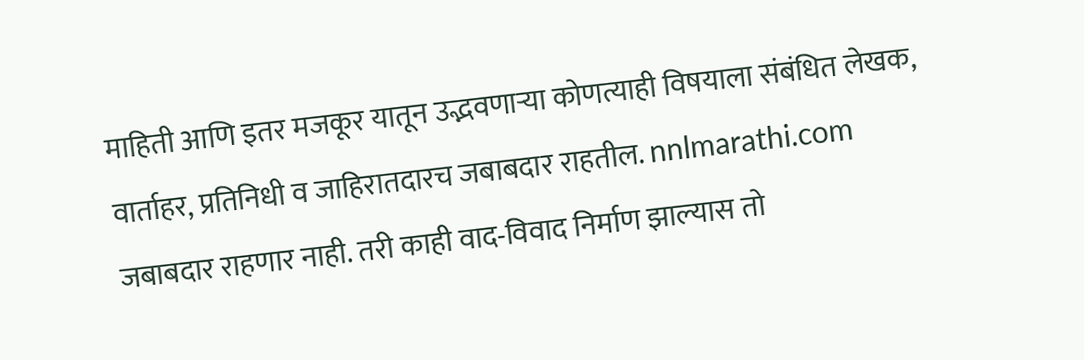माहिती आणि इतर मजकूर यातून उद्भवणाऱ्या कोणत्याही विषयाला संबंधित लेखक, वार्ताहर, प्रतिनिधी व जाहिरातदारच जबाबदार राहतील. nnlmarathi.com जबाबदार राहणार नाही. तरी काही वाद-विवाद निर्माण झाल्यास तो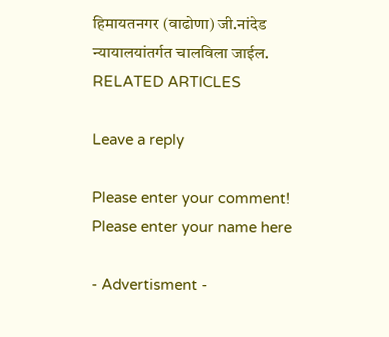हिमायतनगर (वाढोणा) जी.नांदेड न्यायालयांतर्गत चालविला जाईल.
RELATED ARTICLES

Leave a reply

Please enter your comment!
Please enter your name here

- Advertisment -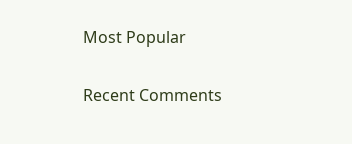Most Popular

Recent Comments